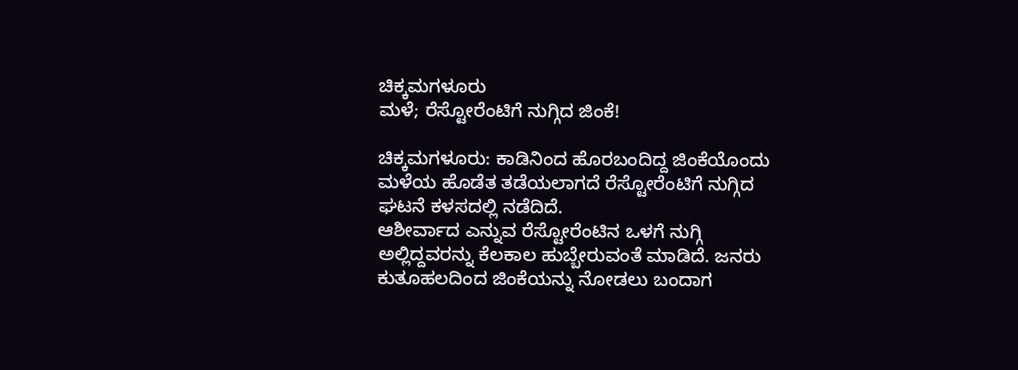ಚಿಕ್ಕಮಗಳೂರು
ಮಳೆ; ರೆಸ್ಟೋರೆಂಟಿಗೆ ನುಗ್ಗಿದ ಜಿಂಕೆ!

ಚಿಕ್ಕಮಗಳೂರು: ಕಾಡಿನಿಂದ ಹೊರಬಂದಿದ್ದ ಜಿಂಕೆಯೊಂದು ಮಳೆಯ ಹೊಡೆತ ತಡೆಯಲಾಗದೆ ರೆಸ್ಟೋರೆಂಟಿಗೆ ನುಗ್ಗಿದ ಘಟನೆ ಕಳಸದಲ್ಲಿ ನಡೆದಿದೆ.
ಆಶೀರ್ವಾದ ಎನ್ನುವ ರೆಸ್ಟೋರೆಂಟಿನ ಒಳಗೆ ನುಗ್ಗಿ ಅಲ್ಲಿದ್ದವರನ್ನು ಕೆಲಕಾಲ ಹುಬ್ಬೇರುವಂತೆ ಮಾಡಿದೆ. ಜನರು ಕುತೂಹಲದಿಂದ ಜಿಂಕೆಯನ್ನು ನೋಡಲು ಬಂದಾಗ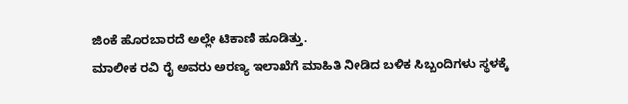ಜಿಂಕೆ ಹೊರಬಾರದೆ ಅಲ್ಲೇ ಟಿಕಾಣಿ ಹೂಡಿತ್ತು.
ಮಾಲೀಕ ರವಿ ರೈ ಅವರು ಅರಣ್ಯ ಇಲಾಖೆಗೆ ಮಾಹಿತಿ ನೀಡಿದ ಬಳಿಕ ಸಿಬ್ಬಂದಿಗಳು ಸ್ಥಳಕ್ಕೆ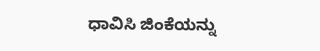ಧಾವಿಸಿ ಜಿಂಕೆಯನ್ನು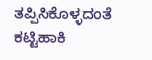ತಪ್ಪಿಸಿಕೊಳ್ಳದಂತೆ ಕಟ್ಟಿಹಾಕಿ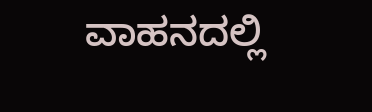ವಾಹನದಲ್ಲಿ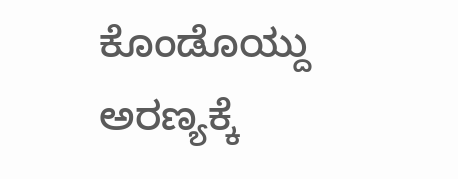ಕೊಂಡೊಯ್ದು ಅರಣ್ಯಕ್ಕೆ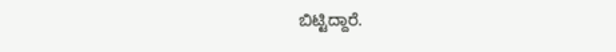ಬಿಟ್ಟಿದ್ದಾರೆ.